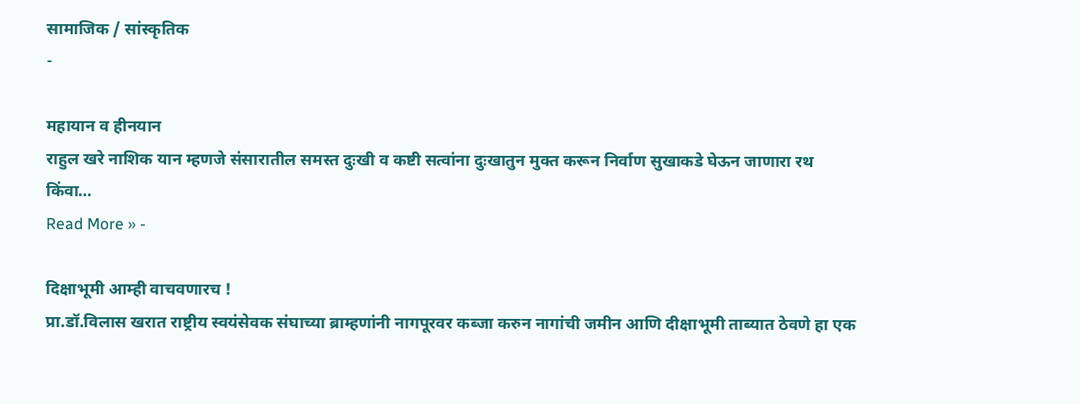सामाजिक / सांस्कृतिक
-

महायान व हीनयान
राहुल खरे नाशिक यान म्हणजे संसारातील समस्त दुःखी व कष्टी सत्वांना दुःखातुन मुक्त करून निर्वाण सुखाकडे घेऊन जाणारा रथ किंवा…
Read More » -

दिक्षाभूमी आम्ही वाचवणारच !
प्रा.डॉ.विलास खरात राष्ट्रीय स्वयंसेवक संघाच्या ब्राम्हणांनी नागपूरवर कब्जा करुन नागांची जमीन आणि दीक्षाभूमी ताब्यात ठेवणे हा एक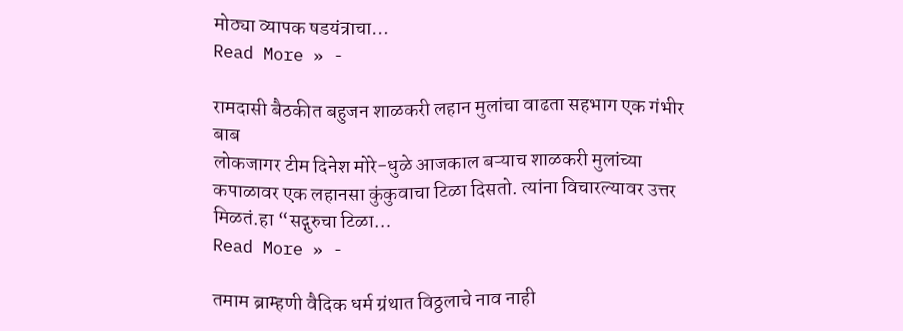मोठ्या व्यापक षडयंत्राचा…
Read More » -

रामदासी बैठकीत बहुजन शाळकरी लहान मुलांचा वाढता सहभाग एक गंभीर बाब
लोकजागर टीम दिनेश मोरे-धुळे आजकाल बऱ्याच शाळकरी मुलांच्या कपाळावर एक लहानसा कुंकुवाचा टिळा दिसतो. त्यांना विचारल्यावर उत्तर मिळतं.हा “सद्गुरुचा टिळा…
Read More » -

तमाम ब्राम्हणी वैदिक धर्म ग्रंथात विठ्ठलाचे नाव नाही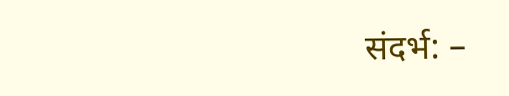संदर्भ: –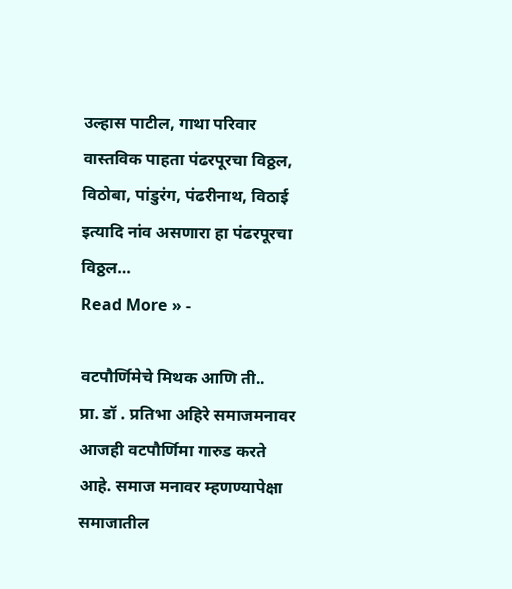उल्हास पाटील, गाथा परिवार वास्तविक पाहता पंढरपूरचा विठ्ठल, विठोबा, पांडुरंग, पंढरीनाथ, विठाई इत्यादि नांव असणारा हा पंढरपूरचा विठ्ठल…
Read More » -

वटपौर्णिमेचे मिथक आणि ती..
प्रा. डॉ . प्रतिभा अहिरे समाजमनावर आजही वटपौर्णिमा गारुड करते आहे. समाज मनावर म्हणण्यापेक्षा समाजातील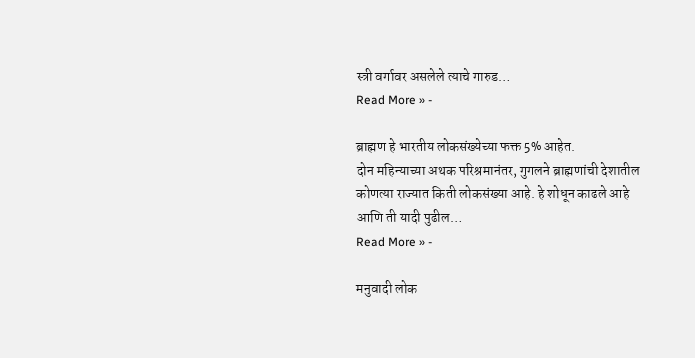स्त्री वर्गावर असलेले त्याचे गारुड…
Read More » -

ब्राह्मण हे भारतीय लोकसंख्येच्या फक्त 5% आहेत.
दोन महिन्याच्या अथक परिश्रमानंतर, गुगलने ब्राह्मणांची देशातील कोणत्या राज्यात किती लोकसंख्या आहे. हे शोधून काढले आहे आणि ती यादी पुढील…
Read More » -

मनुवादी लोक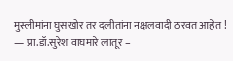मुस्लीमांना घुसखोर तर दलीतांना नक्षलवादी ठरवत आहेत !
— प्रा.डॉ.सुरेश वाघमारे लातूर –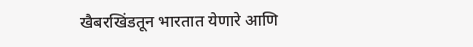खैबरखिंडतून भारतात येणारे आणि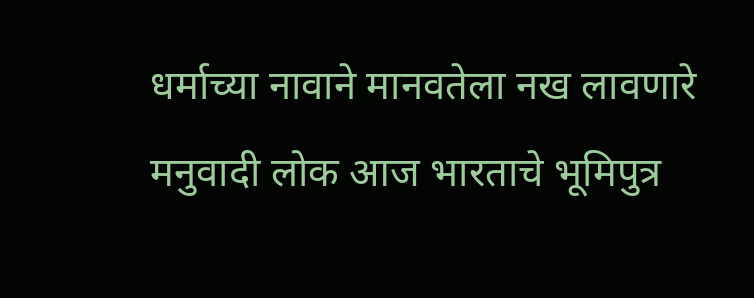धर्माच्या नावाने मानवतेला नख लावणारे मनुवादी लोक आज भारताचे भूमिपुत्र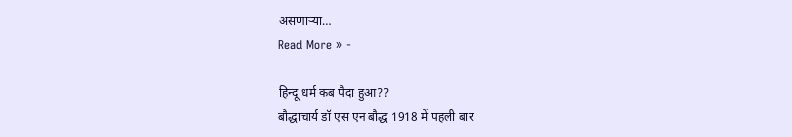असणाऱ्या…
Read More » -

हिन्दू धर्म कब पैदा हुआ??
बौद्धाचार्य डॉ एस एन बौद्ध 1918 में पहली बार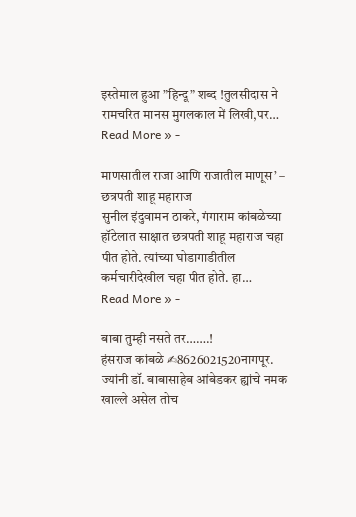इस्तेमाल हुआ ”हिन्दू” शब्द !तुलसीदास ने रामचरित मानस मुगलकाल में लिखी,पर…
Read More » -

माणसातील राजा आणि राजातील माणूस’ – छत्रपती शाहू महाराज
सुनील इंदुवामन ठाकरे, गंगाराम कांबळेच्या हॉटेलात साक्षात छत्रपती शाहू महाराज चहा पीत होते. त्यांच्या घोडागाडीतील कर्मचारीदेखील चहा पीत होते. हा…
Read More » -

बाबा तुम्ही नसते तर…….!
हंसराज कांबळे ✍8626021520नागपूर. ज्यांनी डॉ. बाबासाहेब आंबेडकर ह्यांचे नमक खाल्ले असेल तोच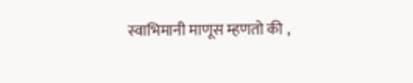स्वाभिमानी माणूस म्हणतो की ,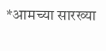*आमच्या सारख्या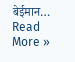बेईमान…
Read More »